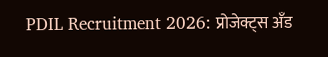PDIL Recruitment 2026: प्रोजेक्ट्स अँड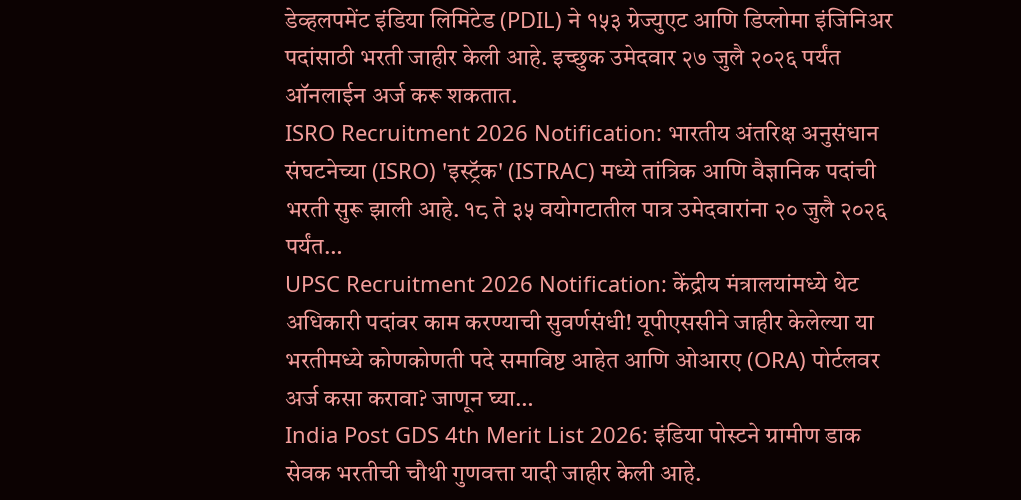डेव्हलपमेंट इंडिया लिमिटेड (PDIL) ने १५३ ग्रेज्युएट आणि डिप्लोमा इंजिनिअर पदांसाठी भरती जाहीर केली आहे. इच्छुक उमेदवार २७ जुलै २०२६ पर्यंत ऑनलाईन अर्ज करू शकतात.
ISRO Recruitment 2026 Notification: भारतीय अंतरिक्ष अनुसंधान संघटनेच्या (ISRO) 'इस्ट्रॅक' (ISTRAC) मध्ये तांत्रिक आणि वैज्ञानिक पदांची भरती सुरू झाली आहे. १८ ते ३५ वयोगटातील पात्र उमेदवारांना २० जुलै २०२६ पर्यंत…
UPSC Recruitment 2026 Notification: केंद्रीय मंत्रालयांमध्ये थेट अधिकारी पदांवर काम करण्याची सुवर्णसंधी! यूपीएससीने जाहीर केलेल्या या भरतीमध्ये कोणकोणती पदे समाविष्ट आहेत आणि ओआरए (ORA) पोर्टलवर अर्ज कसा करावा? जाणून घ्या…
India Post GDS 4th Merit List 2026: इंडिया पोस्टने ग्रामीण डाक सेवक भरतीची चौथी गुणवत्ता यादी जाहीर केली आहे.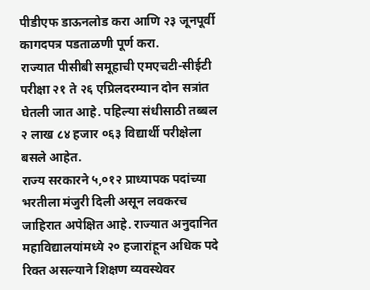पीडीएफ डाऊनलोड करा आणि २३ जूनपूर्वी कागदपत्र पडताळणी पूर्ण करा.
राज्यात पीसीबी समूहाची एमएचटी-सीईटी परीक्षा २१ ते २६ एप्रिलदरम्यान दोन सत्रांत घेतली जात आहे. पहिल्या संधीसाठी तब्बल २ लाख ८४ हजार ०६३ विद्यार्थी परीक्षेला बसले आहेत.
राज्य सरकारने ५,०१२ प्राध्यापक पदांच्या भरतीला मंजुरी दिली असून लवकरच जाहिरात अपेक्षित आहे. राज्यात अनुदानित महाविद्यालयांमध्ये २० हजारांहून अधिक पदे रिक्त असल्याने शिक्षण व्यवस्थेवर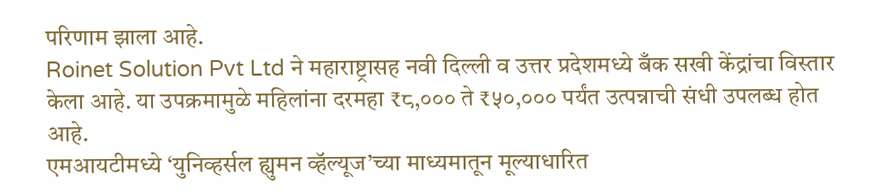परिणाम झाला आहे.
Roinet Solution Pvt Ltd ने महाराष्ट्रासह नवी दिल्ली व उत्तर प्रदेशमध्ये बँक सखी केंद्रांचा विस्तार केला आहे. या उपक्रमामुळे महिलांना दरमहा ₹८,००० ते ₹५०,००० पर्यंत उत्पन्नाची संधी उपलब्ध होत आहे.
एमआयटीमध्ये ‘युनिव्हर्सल ह्युमन व्हॅल्यूज’च्या माध्यमातून मूल्याधारित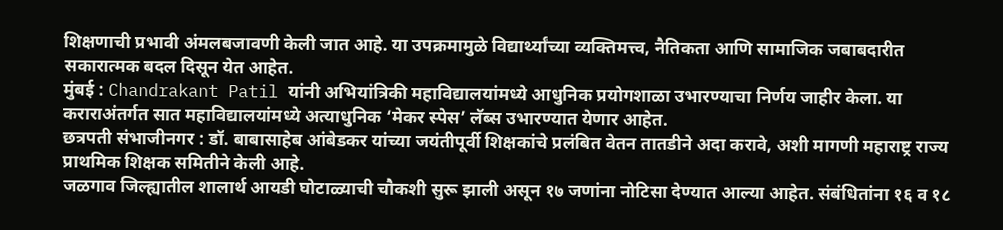शिक्षणाची प्रभावी अंमलबजावणी केली जात आहे. या उपक्रमामुळे विद्यार्थ्यांच्या व्यक्तिमत्त्व, नैतिकता आणि सामाजिक जबाबदारीत सकारात्मक बदल दिसून येत आहेत.
मुंबई : Chandrakant Patil यांनी अभियांत्रिकी महाविद्यालयांमध्ये आधुनिक प्रयोगशाळा उभारण्याचा निर्णय जाहीर केला. या कराराअंतर्गत सात महाविद्यालयांमध्ये अत्याधुनिक ‘मेकर स्पेस’ लॅब्स उभारण्यात येणार आहेत.
छत्रपती संभाजीनगर : डॉ. बाबासाहेब आंबेडकर यांच्या जयंतीपूर्वी शिक्षकांचे प्रलंबित वेतन तातडीने अदा करावे, अशी मागणी महाराष्ट्र राज्य प्राथमिक शिक्षक समितीने केली आहे.
जळगाव जिल्ह्यातील शालार्थ आयडी घोटाळ्याची चौकशी सुरू झाली असून १७ जणांना नोटिसा देण्यात आल्या आहेत. संबंधितांना १६ व १८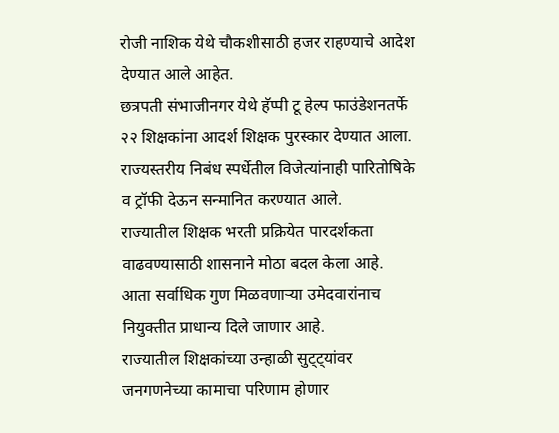रोजी नाशिक येथे चौकशीसाठी हजर राहण्याचे आदेश देण्यात आले आहेत.
छत्रपती संभाजीनगर येथे हॅप्पी टू हेल्प फाउंडेशनतर्फे २२ शिक्षकांना आदर्श शिक्षक पुरस्कार देण्यात आला. राज्यस्तरीय निबंध स्पर्धेतील विजेत्यांनाही पारितोषिके व ट्रॉफी देऊन सन्मानित करण्यात आले.
राज्यातील शिक्षक भरती प्रक्रियेत पारदर्शकता वाढवण्यासाठी शासनाने मोठा बदल केला आहे. आता सर्वाधिक गुण मिळवणाऱ्या उमेदवारांनाच नियुक्तीत प्राधान्य दिले जाणार आहे.
राज्यातील शिक्षकांच्या उन्हाळी सुट्ट्यांवर जनगणनेच्या कामाचा परिणाम होणार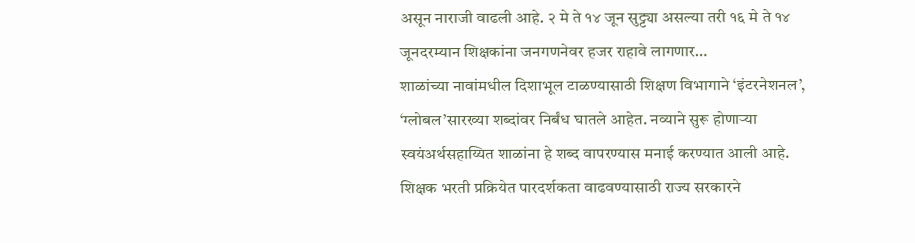असून नाराजी वाढली आहे. २ मे ते १४ जून सुट्ट्या असल्या तरी १६ मे ते १४ जूनदरम्यान शिक्षकांना जनगणनेवर हजर राहावे लागणार…
शाळांच्या नावांमधील दिशाभूल टाळण्यासाठी शिक्षण विभागाने ‘इंटरनेशनल’, ‘ग्लोबल’सारख्या शब्दांवर निर्बंध घातले आहेत. नव्याने सुरू होणाऱ्या स्वयंअर्थसहाय्यित शाळांना हे शब्द वापरण्यास मनाई करण्यात आली आहे.
शिक्षक भरती प्रक्रियेत पारदर्शकता वाढवण्यासाठी राज्य सरकारने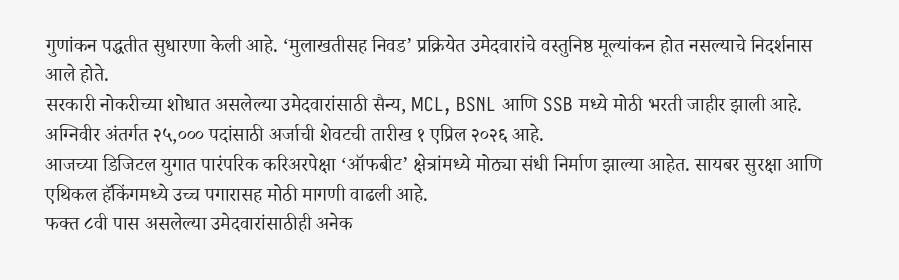गुणांकन पद्धतीत सुधारणा केली आहे. ‘मुलाखतीसह निवड’ प्रक्रियेत उमेदवारांचे वस्तुनिष्ठ मूल्यांकन होत नसल्याचे निदर्शनास आले होते.
सरकारी नोकरीच्या शोधात असलेल्या उमेदवारांसाठी सैन्य, MCL, BSNL आणि SSB मध्ये मोठी भरती जाहीर झाली आहे. अग्निवीर अंतर्गत २५,००० पदांसाठी अर्जाची शेवटची तारीख १ एप्रिल २०२६ आहे.
आजच्या डिजिटल युगात पारंपरिक करिअरपेक्षा ‘ऑफबीट’ क्षेत्रांमध्ये मोठ्या संधी निर्माण झाल्या आहेत. सायबर सुरक्षा आणि एथिकल हॅकिंगमध्ये उच्च पगारासह मोठी मागणी वाढली आहे.
फक्त ८वी पास असलेल्या उमेदवारांसाठीही अनेक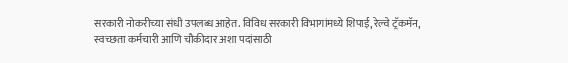सरकारी नोकरीच्या संधी उपलब्ध आहेत. विविध सरकारी विभागांमध्ये शिपाई, रेल्वे ट्रॅकमॅन, स्वच्छता कर्मचारी आणि चौकीदार अशा पदांसाठी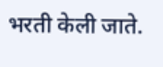भरती केली जाते.